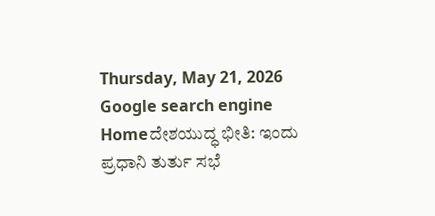Thursday, May 21, 2026
Google search engine
Homeದೇಶಯುದ್ಧ ಭೀತಿ: ಇಂದು ಪ್ರಧಾನಿ ತುರ್ತು ಸಭೆ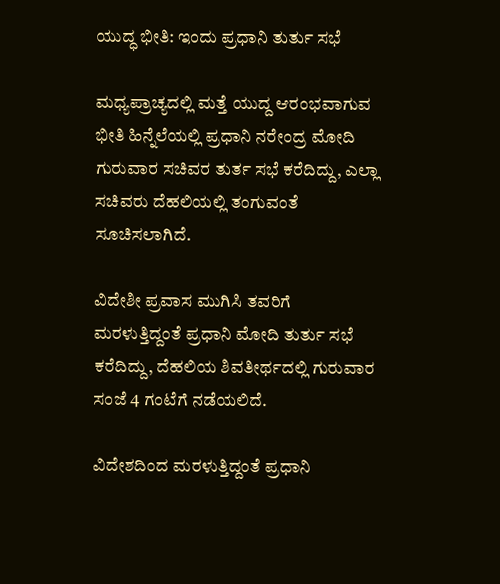ಯುದ್ಧ ಭೀತಿ: ಇಂದು ಪ್ರಧಾನಿ ತುರ್ತು ಸಭೆ

ಮಧ್ಯಪ್ರಾಚ್ಯದಲ್ಲಿ ಮತ್ತೆ ಯುದ್ದ ಆರಂಭವಾಗುವ ಭೀತಿ ಹಿನ್ನೆಲೆಯಲ್ಲಿ ಪ್ರಧಾನಿ ನರೇಂದ್ರ ಮೋದಿ ಗುರುವಾರ ಸಚಿವರ ತುರ್ತ ಸಭೆ ಕರೆದಿದ್ದು, ಎಲ್ಲಾ ಸಚಿವರು ದೆಹಲಿಯಲ್ಲಿ ತಂಗುವಂತೆ ಸೂಚಿಸಲಾಗಿದೆ.

ವಿದೇಶೀ ಪ್ರವಾಸ ಮುಗಿಸಿ ತವರಿಗೆ ಮರಳುತ್ತಿದ್ದಂತೆ ಪ್ರಧಾನಿ ಮೋದಿ ತುರ್ತು ಸಭೆ ಕರೆದಿದ್ದು, ದೆಹಲಿಯ ಶಿವತೀರ್ಥದಲ್ಲಿ ಗುರುವಾರ ಸಂಜೆ 4 ಗಂಟೆಗೆ ನಡೆಯಲಿದೆ.

ವಿದೇಶದಿಂದ ಮರಳುತ್ತಿದ್ದಂತೆ ಪ್ರಧಾನಿ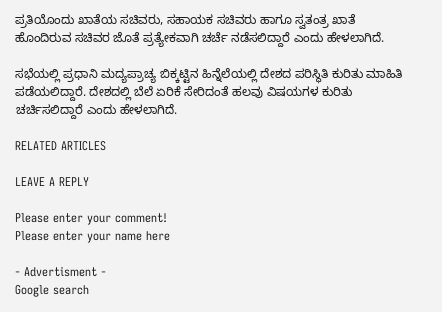ಪ್ರತಿಯೊಂದು ಖಾತೆಯ ಸಚಿವರು, ಸಹಾಯಕ ಸಚಿವರು ಹಾಗೂ ಸ್ವತಂತ್ರ ಖಾತೆ ಹೊಂದಿರುವ ಸಚಿವರ ಜೊತೆ ಪ್ರತ್ಯೇಕವಾಗಿ ಚರ್ಚೆ ನಡೆಸಲಿದ್ದಾರೆ ಎಂದು ಹೇಳಲಾಗಿದೆ.

ಸಭೆಯಲ್ಲಿ ಪ್ರಧಾನಿ ಮದ್ಯಪ್ರಾಚ್ಯ ಬಿಕ್ಕಟ್ಟಿನ ಹಿನ್ನೆಲೆಯಲ್ಲಿ ದೇಶದ ಪರಿಸ್ಥಿತಿ ಕುರಿತು ಮಾಹಿತಿ ಪಡೆಯಲಿದ್ದಾರೆ. ದೇಶದಲ್ಲಿ ಬೆಲೆ ಏರಿಕೆ ಸೇರಿದಂತೆ ಹಲವು ವಿಷಯಗಳ ಕುರಿತು ಚರ್ಚಿಸಲಿದ್ದಾರೆ ಎಂದು ಹೇಳಲಾಗಿದೆ.

RELATED ARTICLES

LEAVE A REPLY

Please enter your comment!
Please enter your name here

- Advertisment -
Google search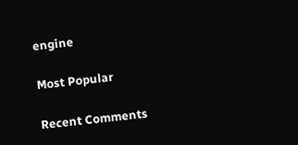engine

Most Popular

Recent Comments